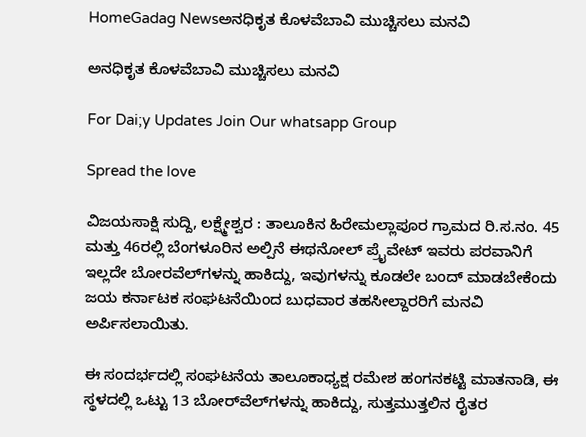HomeGadag Newsಅನಧಿಕೃತ ಕೊಳವೆಬಾವಿ ಮುಚ್ಚಿಸಲು ಮನವಿ

ಅನಧಿಕೃತ ಕೊಳವೆಬಾವಿ ಮುಚ್ಚಿಸಲು ಮನವಿ

For Dai;y Updates Join Our whatsapp Group

Spread the love

ವಿಜಯಸಾಕ್ಷಿ ಸುದ್ದಿ, ಲಕ್ಷ್ಮೇಶ್ವರ : ತಾಲೂಕಿನ ಹಿರೇಮಲ್ಲಾಪೂರ ಗ್ರಾಮದ ರಿ.ಸ.ನಂ. 45 ಮತ್ತು 46ರಲ್ಲಿ ಬೆಂಗಳೂರಿನ ಅಲ್ಪಿನೆ ಈಥನೋಲ್ ಪ್ರೈವೇಟ್ ಇವರು ಪರವಾನಿಗೆ ಇಲ್ಲದೇ ಬೋರವೆಲ್‌ಗಳನ್ನು ಹಾಕಿದ್ದು, ಇವುಗಳನ್ನು ಕೂಡಲೇ ಬಂದ್ ಮಾಡಬೇಕೆಂದು ಜಯ ಕರ್ನಾಟಕ ಸಂಘಟನೆಯಿಂದ ಬುಧವಾರ ತಹಸೀಲ್ದಾರರಿಗೆ ಮನವಿ ಅರ್ಪಿಸಲಾಯಿತು.

ಈ ಸಂದರ್ಭದಲ್ಲಿ ಸಂಘಟನೆಯ ತಾಲೂಕಾಧ್ಯಕ್ಷ ರಮೇಶ ಹಂಗನಕಟ್ಟಿ ಮಾತನಾಡಿ, ಈ ಸ್ಥಳದಲ್ಲಿ ಒಟ್ಟು 13 ಬೋರ್‌ವೆಲ್‌ಗಳನ್ನು ಹಾಕಿದ್ದು, ಸುತ್ತಮುತ್ತಲಿನ ರೈತರ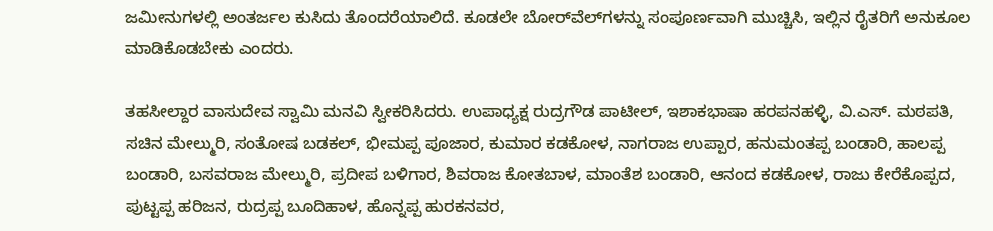ಜಮೀನುಗಳಲ್ಲಿ ಅಂತರ್ಜಲ ಕುಸಿದು ತೊಂದರೆಯಾಲಿದೆ. ಕೂಡಲೇ ಬೋರ್‌ವೆಲ್‌ಗಳನ್ನು ಸಂಪೂರ್ಣವಾಗಿ ಮುಚ್ಚಿಸಿ, ಇಲ್ಲಿನ ರೈತರಿಗೆ ಅನುಕೂಲ ಮಾಡಿಕೊಡಬೇಕು ಎಂದರು.

ತಹಸೀಲ್ದಾರ ವಾಸುದೇವ ಸ್ವಾಮಿ ಮನವಿ ಸ್ವೀಕರಿಸಿದರು. ಉಪಾಧ್ಯಕ್ಷ ರುದ್ರಗೌಡ ಪಾಟೀಲ್, ಇಶಾಕಭಾಷಾ ಹರಪನಹಳ್ಳಿ, ವಿ.ಎಸ್. ಮಠಪತಿ, ಸಚಿನ ಮೇಲ್ಮುರಿ, ಸಂತೋಷ ಬಡಕಲ್, ಭೀಮಪ್ಪ ಪೂಜಾರ, ಕುಮಾರ ಕಡಕೋಳ, ನಾಗರಾಜ ಉಪ್ಪಾರ, ಹನುಮಂತಪ್ಪ ಬಂಡಾರಿ, ಹಾಲಪ್ಪ ಬಂಡಾರಿ, ಬಸವರಾಜ ಮೇಲ್ಮುರಿ, ಪ್ರದೀಪ ಬಳಿಗಾರ, ಶಿವರಾಜ ಕೋತಬಾಳ, ಮಾಂತೆಶ ಬಂಡಾರಿ, ಆನಂದ ಕಡಕೋಳ, ರಾಜು ಕೇರೆಕೊಪ್ಪದ, ಪುಟ್ಟಪ್ಪ ಹರಿಜನ, ರುದ್ರಪ್ಪ ಬೂದಿಹಾಳ, ಹೊನ್ನಪ್ಪ ಹುರಕನವರ,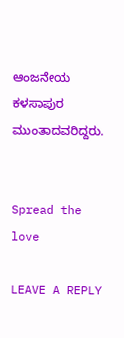ಆಂಜನೇಯ ಕಳಸಾಪುರ ಮುಂತಾದವರಿದ್ದರು.


Spread the love

LEAVE A REPLY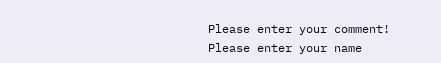Please enter your comment!
Please enter your name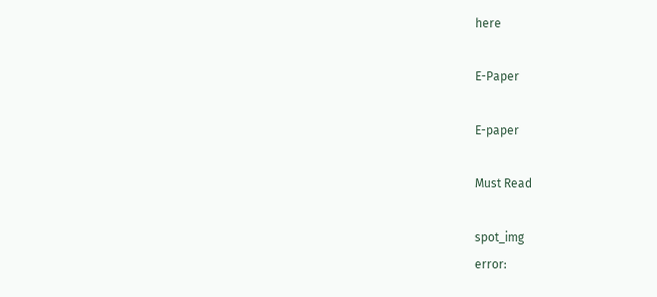here

E-Paper

E-paper

Must Read

spot_img
error: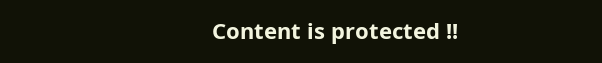Content is protected !!